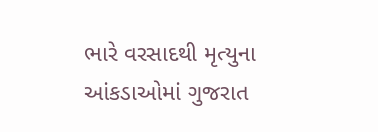ભારે વરસાદથી મૃત્યુના આંકડાઓમાં ગુજરાત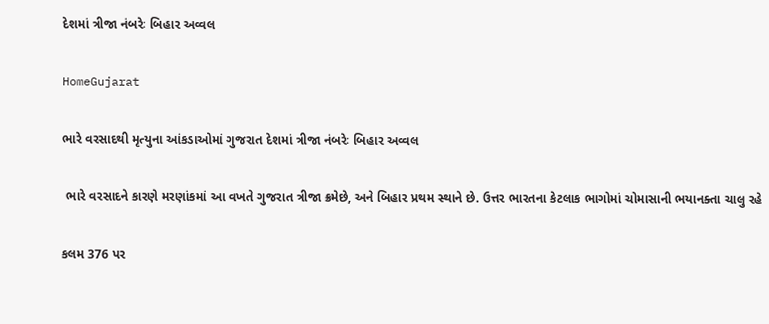દેશમાં ત્રીજા નંબરેઃ બિહાર અવ્વલ

HomeGujarat

ભારે વરસાદથી મૃત્યુના આંકડાઓમાં ગુજરાત દેશમાં ત્રીજા નંબરેઃ બિહાર અવ્વલ

 ભારે વરસાદને કારણે મરણાંકમાં આ વખતે ગુજરાત ત્રીજા ક્રમેછે, અને બિહાર પ્રથમ સ્થાને છે. ઉત્તર ભારતના કેટલાક ભાગોમાં ચોમાસાની ભયાનક્તા ચાલુ રહે

કલમ 376 પર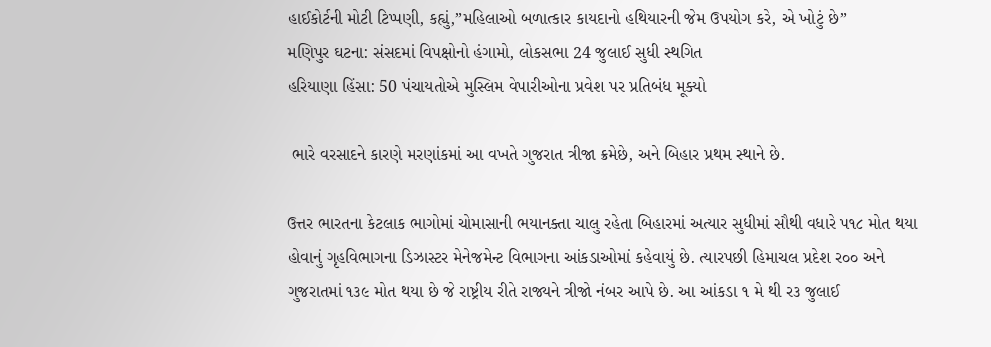હાઈકોર્ટની મોટી ટિપ્પણી, કહ્યું,”મહિલાઓ બળાત્કાર કાયદાનો હથિયારની જેમ ઉપયોગ કરે, એ ખોટું છે”
મણિપુર ઘટના: સંસદમાં વિપક્ષોનો હંગામો, લોકસભા 24 જુલાઈ સુધી સ્થગિત
હરિયાણા હિંસા: 50 પંચાયતોએ મુસ્લિમ વેપારીઓના પ્રવેશ પર પ્રતિબંધ મૂક્યો

 ભારે વરસાદને કારણે મરણાંકમાં આ વખતે ગુજરાત ત્રીજા ક્રમેછે, અને બિહાર પ્રથમ સ્થાને છે.

ઉત્તર ભારતના કેટલાક ભાગોમાં ચોમાસાની ભયાનક્તા ચાલુ રહેતા બિહારમાં અત્યાર સુધીમાં સૌથી વધારે પ૧૮ મોત થયા હોવાનું ગૃહવિભાગના ડિઝાસ્ટર મેનેજમેન્ટ વિભાગના આંકડાઓમાં કહેવાયું છે. ત્યારપછી હિમાચલ પ્રદેશ ર૦૦ અને ગુજરાતમાં ૧૩૯ મોત થયા છે જે રાષ્ટ્રીય રીતે રાજ્યને ત્રીજો નંબર આપે છે. આ આંકડા ૧ મે થી ર૩ જુલાઈ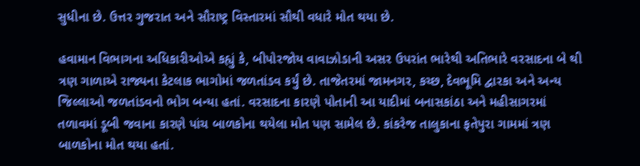સુધીના છે. ઉત્તર ગુજરાત અને સૌરાષ્ટ્ર વિસ્તારમાં સૌથી વધારે મોત થયા છે.

હવામાન વિભાગના અધિકારીઓએ કહ્યું કે, બીપોરજોય વાવાઝોડાની અસર ઉપરાંત ભારેથી અતિભારે વરસાદના બે થી ત્રણ ગાળાએ રાજ્યના કેટલાક ભાગોમાં જળતાંડવ કર્યું છે. તાજેતરમાં જામનગર, કચ્છ, દેવભૂમિ દ્વારકા અને અન્ય જિલ્લાઓ જળતાંડવનો ભોગ બન્યા હતાં. વરસાદના કારણે પોતાની આ યાદીમાં બનાસકાંઠા અને મહીસાગરમાં તળાવમાં ડૂબી જવાના કારણે પાંચ બાળકોના થયેલા મોત પણ સામેલ છે. કાંકરેજ તાલુકાના ફતેપુરા ગામમાં ત્રણ બાળકોના મોત થયા હતાં.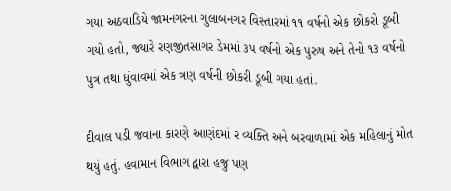ગયા અઠવાડિયે જામનગરના ગુલાબનગર વિસ્તારમાં ૧૧ વર્ષનો એક છોકરો ડૂબી ગયો હતો, જ્યારે રણજીતસાગર ડેમમાં ૩પ વર્ષનો એક પુરુષ અને તેનો ૧૩ વર્ષનો પુત્ર તથા ધુંવાવમાં એક ત્રણ વર્ષની છોકરી ડૂબી ગયા હતાં.

દીવાલ પડી જવાના કારણે આણંદમાં ર વ્યક્તિ અને બરવાળામાં એક મહિલાનું મોત થયું હતું. હવામાન વિભાગ દ્વારા હજુ પણ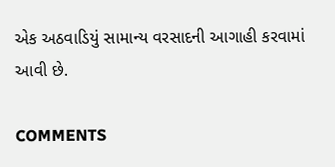એક અઠવાડિયું સામાન્ય વરસાદની આગાહી કરવામાં આવી છે.

COMMENTS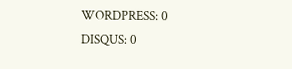WORDPRESS: 0
DISQUS: 0